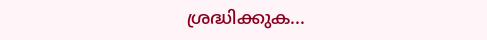ശ്രദ്ധിക്കുക...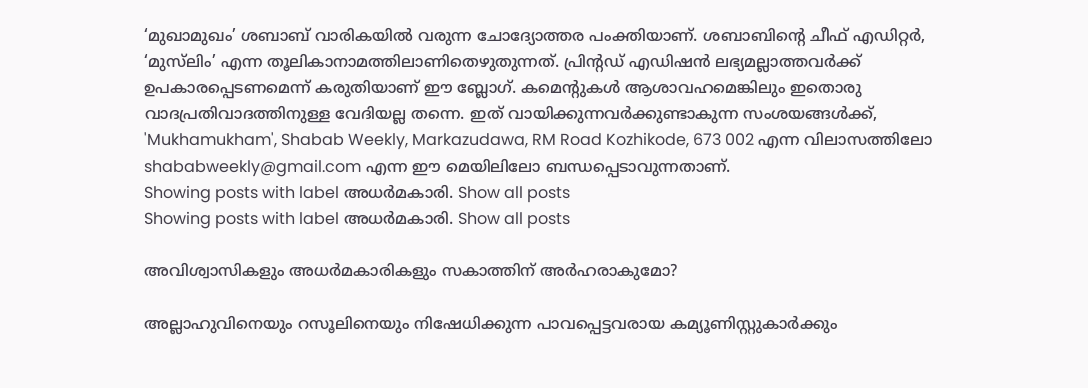‘മുഖാമുഖം’ ശബാബ് വാരികയില്‍ വരുന്ന ചോദ്യോത്തര പംക്തിയാണ്. ശബാബിന്റെ ചീഫ് എഡിറ്റര്‍, ‘മുസ്‌ലിം’ എന്ന തൂലികാനാമത്തിലാണിതെഴുതുന്നത്. പ്രിന്റഡ് എഡിഷന്‍ ലഭ്യമല്ലാത്തവര്‍ക്ക് ഉപകാരപ്പെടണമെന്ന് കരുതിയാണ് ഈ ബ്ലോഗ്. കമെന്റുകള്‍ ആശാവഹമെങ്കിലും ഇതൊരു വാദപ്രതിവാദത്തിനുള്ള വേദിയല്ല തന്നെ. ഇത് വായിക്കുന്നവര്‍ക്കുണ്ടാകുന്ന സംശയങ്ങള്‍ക്ക്, 'Mukhamukham', Shabab Weekly, Markazudawa, RM Road Kozhikode, 673 002 എന്ന വിലാസത്തിലോ shababweekly@gmail.com എന്ന ഈ മെയിലിലോ ബന്ധപ്പെടാവുന്നതാണ്.
Showing posts with label അധര്‍മകാരി. Show all posts
Showing posts with label അധര്‍മകാരി. Show all posts

അവിശ്വാസികളും അധര്‍മകാരികളും സകാത്തിന്‌ അര്‍ഹരാകുമോ?

അല്ലാഹുവിനെയും റസൂലിനെയും നിഷേധിക്കുന്ന പാവപ്പെട്ടവരായ കമ്യൂണിസ്റ്റുകാര്‍ക്കും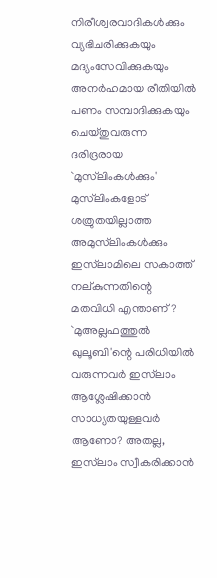നിരീശ്വരവാദികള്‍ക്കും വ്യഭിചരിക്കുകയും മദ്യംസേവിക്കുകയും അനര്‍ഹമായ രീതിയില്‍ പണം സമ്പാദിക്കുകയും ചെയ്‌തുവരുന്ന ദരിദ്രരായ `മുസ്‌ലിംകള്‍ക്കും' മുസ്‌ലിംകളോട്‌ ശത്രുതയില്ലാത്ത അമുസ്‌ലിംകള്‍ക്കും ഇസ്‌ലാമിലെ സകാത്ത്‌ നല്‌കുന്നതിന്റെ മതവിധി എന്താണ്‌? `മുഅല്ലഫത്തുല്‍ ഖുലൂബി'ന്റെ പരിധിയില്‍ വരുന്നവര്‍ ഇസ്‌ലാം ആശ്ലേഷിക്കാന്‍ സാധ്യതയുള്ളവര്‍ ആണോ? അതല്ല, ഇസ്‌ലാം സ്വീകരിക്കാന്‍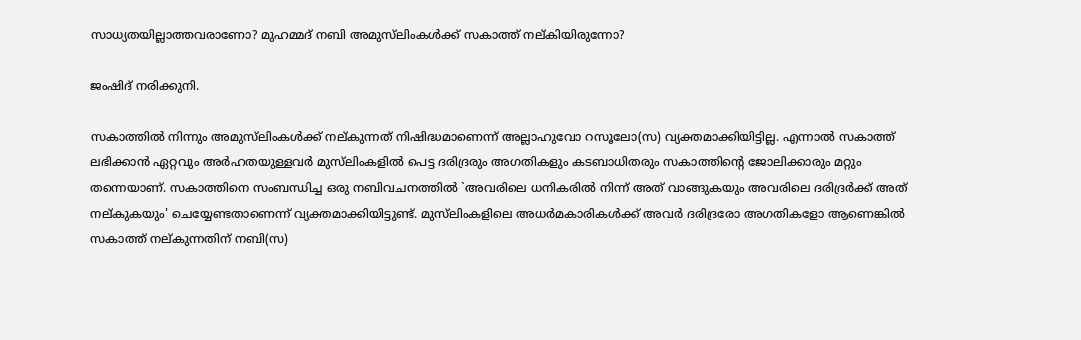സാധ്യതയില്ലാത്തവരാണോ? മുഹമ്മദ്‌ നബി അമുസ്‌ലിംകള്‍ക്ക്‌ സകാത്ത്‌ നല്‌കിയിരുന്നോ?

ജംഷിദ്‌ നരിക്കുനി.

സകാത്തില്‍ നിന്നും അമുസ്‌ലിംകള്‍ക്ക്‌ നല്‌കുന്നത്‌ നിഷിദ്ധമാണെന്ന്‌ അല്ലാഹുവോ റസൂലോ(സ) വ്യക്തമാക്കിയിട്ടില്ല. എന്നാല്‍ സകാത്ത്‌ ലഭിക്കാന്‍ ഏറ്റവും അര്‍ഹതയുള്ളവര്‍ മുസ്‌ലിംകളില്‍ പെട്ട ദരിദ്രരും അഗതികളും കടബാധിതരും സകാത്തിന്റെ ജോലിക്കാരും മറ്റും തന്നെയാണ്‌. സകാത്തിനെ സംബന്ധിച്ച ഒരു നബിവചനത്തില്‍ `അവരിലെ ധനികരില്‍ നിന്ന്‌ അത്‌ വാങ്ങുകയും അവരിലെ ദരിദ്രര്‍ക്ക്‌ അത്‌ നല്‌കുകയും' ചെയ്യേണ്ടതാണെന്ന്‌ വ്യക്തമാക്കിയിട്ടുണ്ട്‌. മുസ്‌ലിംകളിലെ അധര്‍മകാരികള്‍ക്ക്‌ അവര്‍ ദരിദ്രരോ അഗതികളോ ആണെങ്കില്‍ സകാത്ത്‌ നല്‌കുന്നതിന്‌ നബി(സ)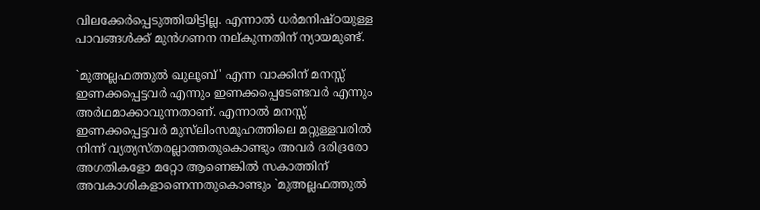വിലക്കേര്‍പ്പെടുത്തിയിട്ടില്ല. എന്നാല്‍ ധര്‍മനിഷ്‌ഠയുള്ള പാവങ്ങള്‍ക്ക്‌ മുന്‍ഗണന നല്‌കുന്നതിന്‌ ന്യായമുണ്ട്‌.

`മുഅല്ലഫത്തുല്‍ ഖുലൂബ്‌' എന്ന വാക്കിന്‌ മനസ്സ്‌ ഇണക്കപ്പെട്ടവര്‍ എന്നും ഇണക്കപ്പെടേണ്ടവര്‍ എന്നും അര്‍ഥമാക്കാവുന്നതാണ്‌. എന്നാല്‍ മനസ്സ്‌ ഇണക്കപ്പെട്ടവര്‍ മുസ്‌ലിംസമൂഹത്തിലെ മറ്റുള്ളവരില്‍ നിന്ന്‌ വ്യത്യസ്‌തരല്ലാത്തതുകൊണ്ടും അവര്‍ ദരിദ്രരോ അഗതികളോ മറ്റോ ആണെങ്കില്‍ സകാത്തിന്‌ അവകാശികളാണെന്നതുകൊണ്ടും `മുഅല്ലഫത്തുല്‍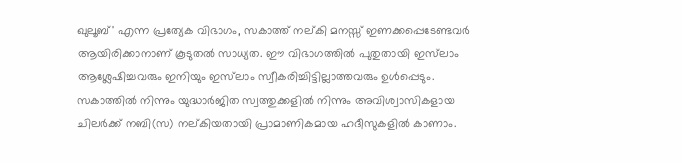ഖുലൂബ്‌' എന്ന പ്രത്യേക വിഭാഗം, സകാത്ത്‌ നല്‌കി മനസ്സ്‌ ഇണക്കപ്പെടേണ്ടവര്‍ ആയിരിക്കാനാണ്‌ കൂടുതല്‍ സാധ്യത. ഈ വിഭാഗത്തില്‍ പുതുതായി ഇസ്‌ലാം ആശ്ലേഷിച്ചവരും ഇനിയും ഇസ്‌ലാം സ്വീകരിച്ചിട്ടില്ലാത്തവരും ഉള്‍പ്പെടും. സകാത്തില്‍ നിന്നും യുദ്ധാര്‍ജിത സ്വത്തുക്കളില്‍ നിന്നും അവിശ്വാസികളായ ചിലര്‍ക്ക്‌ നബി(സ) നല്‌കിയതായി പ്രാമാണികമായ ഹദീസുകളില്‍ കാണാം.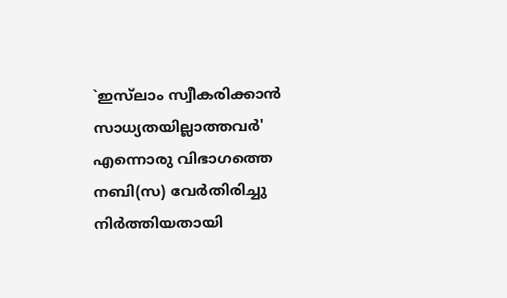`ഇസ്‌ലാം സ്വീകരിക്കാന്‍ സാധ്യതയില്ലാത്തവര്‍' എന്നൊരു വിഭാഗത്തെ നബി(സ) വേര്‍തിരിച്ചു നിര്‍ത്തിയതായി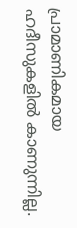പ്രാമാണികമായ ഹദീസുകളില്‍ കാണുന്നില്ല.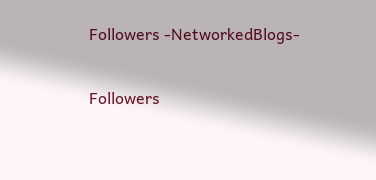Followers -NetworkedBlogs-

Followers